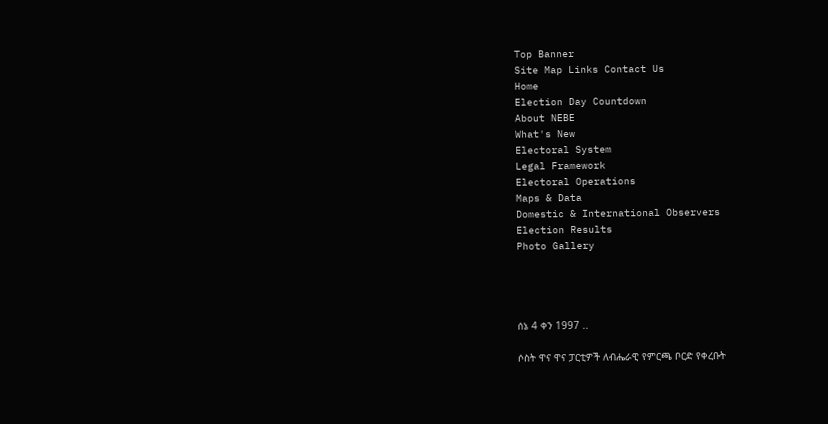Top Banner
Site Map Links Contact Us
Home
Election Day Countdown
About NEBE
What's New
Electoral System
Legal Framework
Electoral Operations
Maps & Data
Domestic & International Observers
Election Results
Photo Gallery




ሰኔ 4 ቀን 1997 ..

ሶስት ዋና ዋና ፓርቲዎች ለብሔራዊ የምርጫ ቦርድ የቀረቡት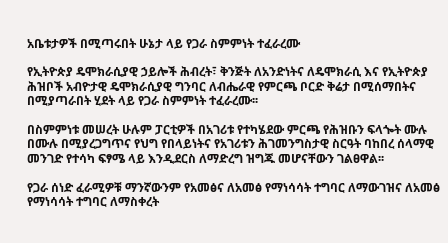አቤቱታዎች በሚጣሩበት ሁኔታ ላይ የጋራ ስምምነት ተፈራረሙ

የኢትዮጵያ ዴሞክራሲያዊ ኃይሎች ሕብረት፣ ቅንጅት ለአንድነትና ለዴሞክራሲ እና የኢትዮጵያ ሕዝቦች አብዮታዊ ዴሞክራሲያዊ ግንባር ለብሔራዊ የምርጫ ቦርድ ቅሬታ በሚሰማበትና በሚያጣራበት ሂደት ላይ የጋራ ስምምነት ተፈራረሙ፡፡

በስምምነቱ መሠረት ሁሉም ፓርቲዎች በአገሪቱ የተካሄደው ምርጫ የሕዝቡን ፍላጐት ሙሉ በሙሉ በሚያረጋግጥና የህግ የበላይነትና የአገሪቱን ሕገመንግስታዊ ስርዓት ባከበረ ሰላማዊ መንገድ የተሳካ ፍፃሜ ላይ እንዲደርስ ለማድረግ ዝግጁ መሆናቸውን ገልፀዋል፡፡

የጋራ ሰነድ ፈራሚዎቹ ማንኛውንም የአመፅና ለአመፅ የማነሳሳት ተግባር ለማውገዝና ለአመፅ የማነሳሳት ተግባር ለማስቀረት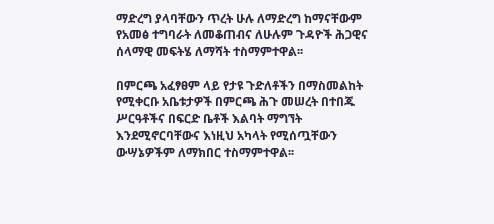ማድረግ ያላባቸውን ጥረት ሁሉ ለማድረግ ከማናቸውም የአመፅ ተግባራት ለመቆጠብና ለሁሉም ጉዳዮች ሕጋዊና ሰላማዊ መፍትሄ ለማሻት ተስማምተዋል፡፡

በምርጫ አፈፃፀም ላይ የታዩ ጉድለቶችን በማስመልከት የሚቀርቡ አቤቱታዎች በምርጫ ሕጉ መሠረት በተበጁ ሥርዓቶችና በፍርድ ቤቶች እልባት ማግኘት እንደሚኖርባቸውና እነዚህ አካላት የሚሰጧቸውን ውሣኔዎችም ለማክበር ተስማምተዋል፡፡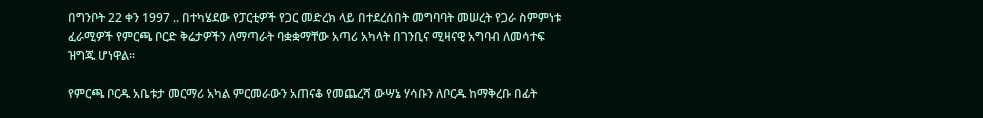በግንቦት 22 ቀን 1997 .. በተካሄደው የፓርቲዎች የጋር መድረክ ላይ በተደረሰበት መግባባት መሠረት የጋራ ስምምነቱ ፈራሚዎች የምርጫ ቦርድ ቅሬታዎችን ለማጣራት ባቋቋማቸው አጣሪ አካላት በገንቢና ሚዛናዊ አግባብ ለመሳተፍ ዝግጁ ሆነዋል፡፡

የምርጫ ቦርዱ አቤቱታ መርማሪ አካል ምርመራውን አጠናቆ የመጨረሻ ውሣኔ ሃሳቡን ለቦርዱ ከማቅረቡ በፊት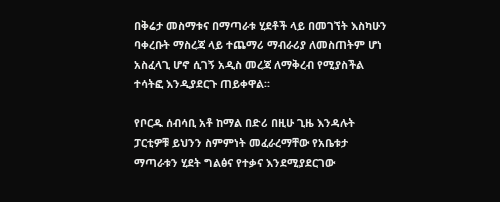በቅሬታ መስማቱና በማጣራቱ ሂደቶች ላይ በመገኘት እስካሁን ባቀረቡት ማስረጃ ላይ ተጨማሪ ማብራሪያ ለመስጠትም ሆነ አስፈላጊ ሆኖ ሲገኝ አዲስ መረጃ ለማቅረብ የሚያስችል ተሳትፎ እንዲያደርጉ ጠይቀዋል፡፡

የቦርዱ ሰብሳቢ አቶ ከማል በድሪ በዚሁ ጊዜ እንዳሉት ፓርቲዎቹ ይህንን ስምምነት መፈራረማቸው የአቤቱታ ማጣራቱን ሂደት ግልፅና የተቃና እንደሚያደርገው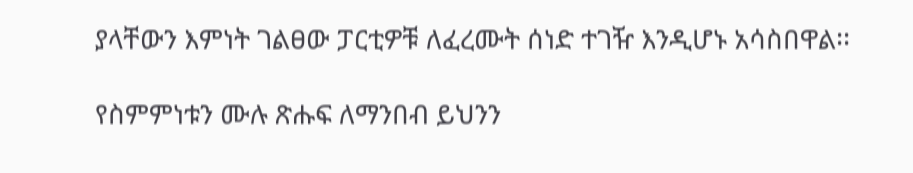ያላቸውን እምነት ገልፀው ፓርቲዎቹ ለፈረሙት ሰነድ ተገዥ እንዲሆኑ አሳስበዋል፡፡

የስምምነቱን ሙሉ ጽሑፍ ለማንበብ ይህንን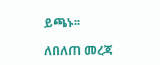ይጫኑ፡፡

ለበለጠ መረጃ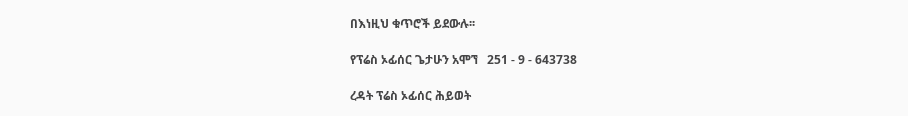በእነዚህ ቁጥሮች ይደውሉ፡፡

የፕሬስ ኦፊሰር ጌታሁን አሞኘ   251 - 9 - 643738

ረዳት ፕሬስ ኦፊሰር ሕይወት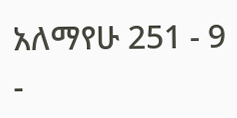አለማየሁ 251 - 9 -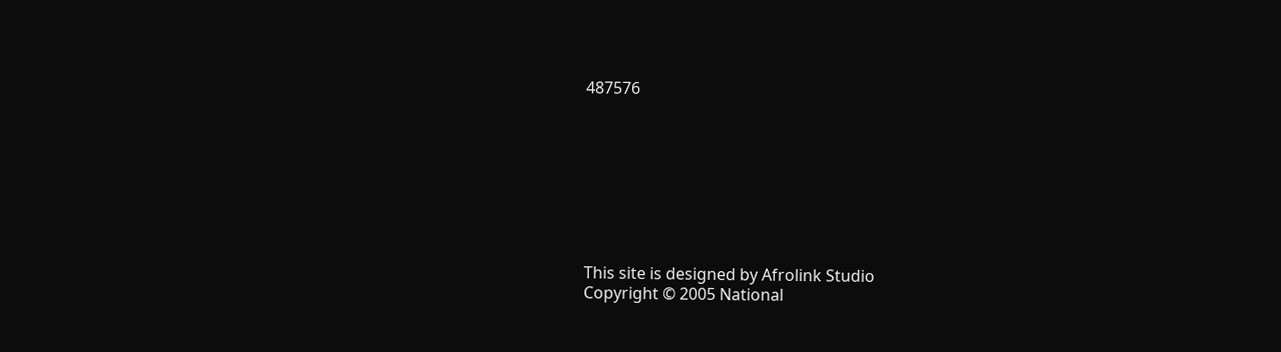487576








This site is designed by Afrolink Studio
Copyright © 2005 National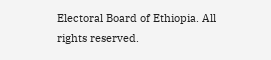Electoral Board of Ethiopia. All rights reserved.